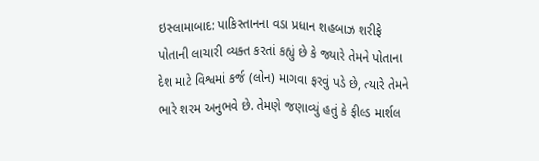ઇસ્લામાબાદ: પાકિસ્તાનના વડા પ્રધાન શહબાઝ શરીફે પોતાની લાચારી વ્યક્ત કરતાં કહ્યું છે કે જ્યારે તેમને પોતાના દેશ માટે વિશ્વમાં કર્જ (લોન) માગવા ફરવું પડે છે, ત્યારે તેમને ભારે શરમ અનુભવે છે. તેમણે જણાવ્યું હતું કે ફીલ્ડ માર્શલ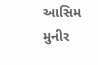આસિમ મુનીર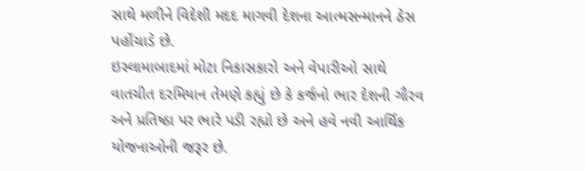સાથે મળીને વિદેશી મદદ માગવી દેશના આત્મસન્માનને ઠેસ પહોંચાડે છે.
ઇસ્લામાબાદમાં મોટા નિકાસકારો અને વેપારીઓ સાથે વાતચીત દરમિયાન તેમણે કહ્યું છે કે કર્જનો ભાર દેશની ગૌરવ અને પ્રતિષ્ઠા પર ભારે પડી રહ્યો છે અને હવે નવી આર્થિક યોજનાઓની જરૂર છે.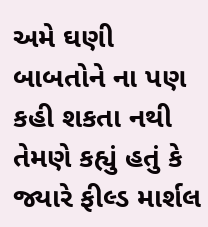અમે ઘણી બાબતોને ના પણ કહી શકતા નથી
તેમણે કહ્યું હતું કે જ્યારે ફીલ્ડ માર્શલ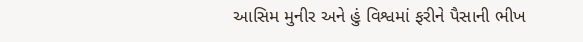આસિમ મુનીર અને હું વિશ્વમાં ફરીને પૈસાની ભીખ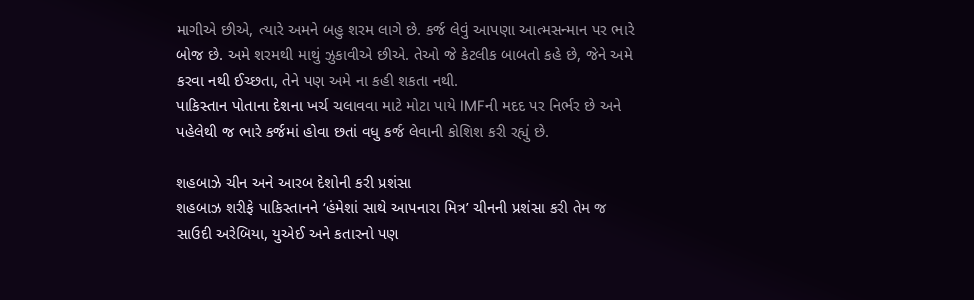માગીએ છીએ, ત્યારે અમને બહુ શરમ લાગે છે. કર્જ લેવું આપણા આત્મસન્માન પર ભારે બોજ છે. અમે શરમથી માથું ઝુકાવીએ છીએ. તેઓ જે કેટલીક બાબતો કહે છે, જેને અમે કરવા નથી ઈચ્છતા, તેને પણ અમે ના કહી શકતા નથી.
પાકિસ્તાન પોતાના દેશના ખર્ચ ચલાવવા માટે મોટા પાયે IMFની મદદ પર નિર્ભર છે અને પહેલેથી જ ભારે કર્જમાં હોવા છતાં વધુ કર્જ લેવાની કોશિશ કરી રહ્યું છે.

શહબાઝે ચીન અને આરબ દેશોની કરી પ્રશંસા
શહબાઝ શરીફે પાકિસ્તાનને ‘હંમેશાં સાથે આપનારા મિત્ર’ ચીનની પ્રશંસા કરી તેમ જ સાઉદી અરેબિયા, યુએઈ અને કતારનો પણ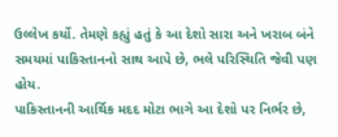ઉલ્લેખ કર્યો. તેમણે કહ્યું હતું કે આ દેશો સારા અને ખરાબ બંને સમયમાં પાકિસ્તાનનો સાથ આપે છે, ભલે પરિસ્થિતિ જેવી પણ હોય.
પાકિસ્તાનની આર્થિક મદદ મોટા ભાગે આ દેશો પર નિર્ભર છે,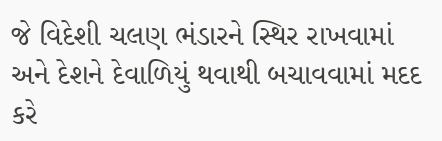જે વિદેશી ચલણ ભંડારને સ્થિર રાખવામાં અને દેશને દેવાળિયું થવાથી બચાવવામાં મદદ કરે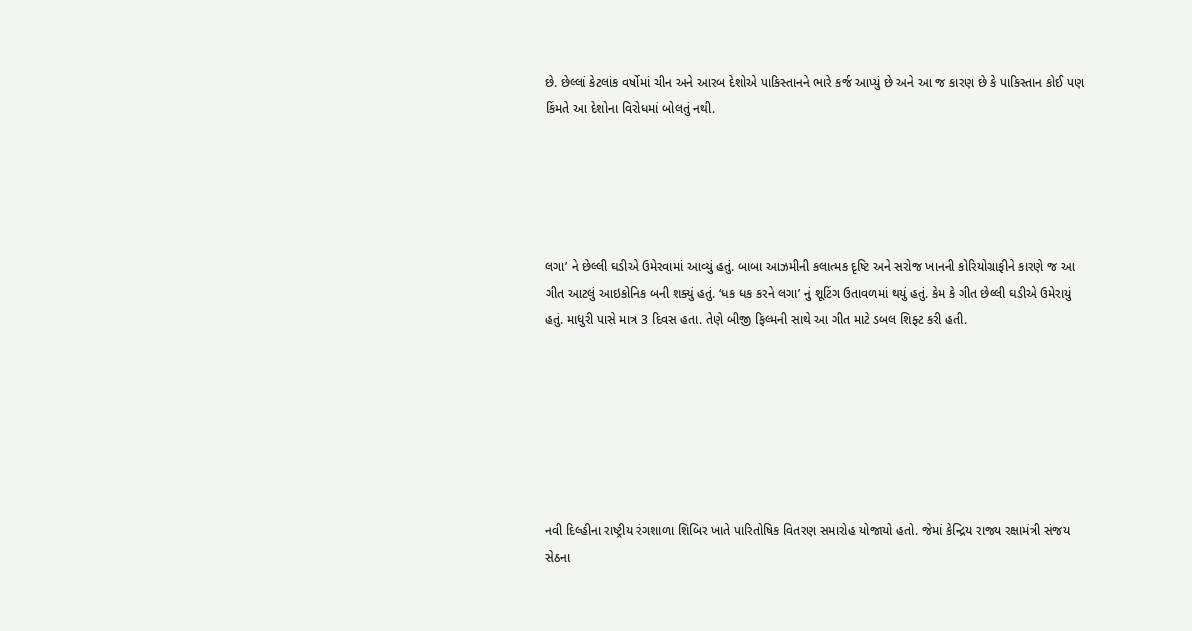છે. છેલ્લાં કેટલાંક વર્ષોમાં ચીન અને આરબ દેશોએ પાકિસ્તાનને ભારે કર્જ આપ્યું છે અને આ જ કારણ છે કે પાકિસ્તાન કોઈ પણ કિંમતે આ દેશોના વિરોધમાં બોલતું નથી.





લગા’ ને છેલ્લી ઘડીએ ઉમેરવામાં આવ્યું હતું. બાબા આઝમીની કલાત્મક દૃષ્ટિ અને સરોજ ખાનની કોરિયોગ્રાફીને કારણે જ આ ગીત આટલું આઇકોનિક બની શક્યું હતું. ‘ધક ધક કરને લગા’ નું શૂટિંગ ઉતાવળમાં થયું હતું. કેમ કે ગીત છેલ્લી ઘડીએ ઉમેરાયું હતું. માધુરી પાસે માત્ર 3 દિવસ હતા. તેણે બીજી ફિલ્મની સાથે આ ગીત માટે ડબલ શિફ્ટ કરી હતી.







નવી દિલ્હીના રાષ્ટ્રીય રંગશાળા શિબિર ખાતે પારિતોષિક વિતરણ સમારોહ યોજાયો હતો. જેમાં કેન્દ્રિય રાજ્ય રક્ષામંત્રી સંજય સેઠના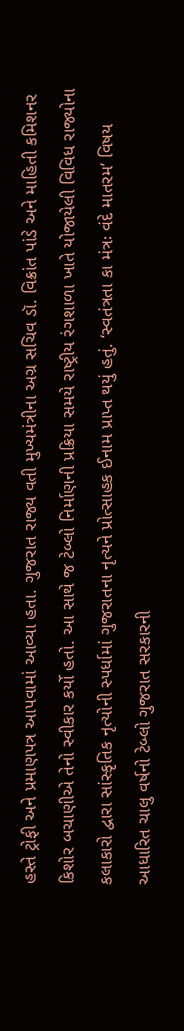હસ્તે ટ્રોફી અને પ્રમાણપત્ર આપવામાં આવ્યા હતા. ગુજરાત રાજ્ય વતી મુખ્યમંત્રીના અગ્ર સચિવ ડૉ. વિક્રાંત પાંડે અને માહિતી કમિશનર કિશોર બચાણીએ તેનો સ્વીકાર કર્યો હતો. આ સાથે જ ટેબ્લો નિર્માણની પ્રક્રિયા સમયે રાષ્ટ્રીય રંગશાળા ખાતે યોજાયેલી વિવિધ રાજ્યોના કલાકારો દ્વારા સાંસ્કૃતિક નૃત્યોની સ્પર્ધામાં ગુજરાતના નૃત્યને પ્રોત્સાહક ઈનામ પ્રાપ્ત થયું હતું. ‘સ્વતંત્રતા કા મંત્રઃ વંદે માતરમ’ વિષય આધારિત ચાલુ વર્ષનો ટેબ્લો ગુજરાત સરકારની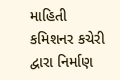માહિતી કમિશનર કચેરી દ્વારા નિર્માણ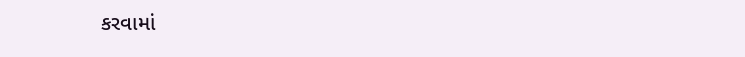કરવામાં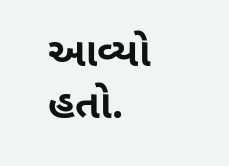આવ્યો હતો.